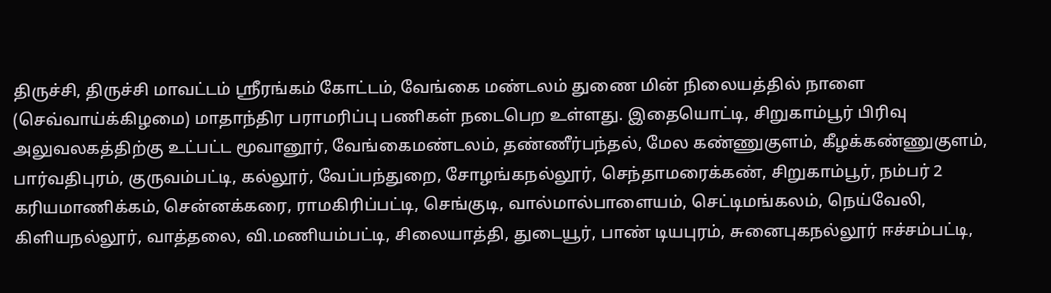திருச்சி, திருச்சி மாவட்டம் ஸ்ரீரங்கம் கோட்டம், வேங்கை மண்டலம் துணை மின் நிலையத்தில் நாளை (செவ்வாய்க்கிழமை) மாதாந்திர பராமரிப்பு பணிகள் நடைபெற உள்ளது. இதையொட்டி, சிறுகாம்பூர் பிரிவு அலுவலகத்திற்கு உட்பட்ட மூவானூர், வேங்கைமண்டலம், தண்ணீர்பந்தல், மேல கண்ணுகுளம், கீழக்கண்ணுகுளம், பார்வதிபுரம், குருவம்பட்டி, கல்லூர், வேப்பந்துறை, சோழங்கநல்லூர், செந்தாமரைக்கண், சிறுகாம்பூர், நம்பர் 2 கரியமாணிக்கம், சென்னக்கரை, ராமகிரிப்பட்டி, செங்குடி, வால்மால்பாளையம், செட்டிமங்கலம், நெய்வேலி, கிளியநல்லூர், வாத்தலை, வி.மணியம்பட்டி, சிலையாத்தி, துடையூர், பாண் டியபுரம், சுனைபுகநல்லூர் ஈச்சம்பட்டி,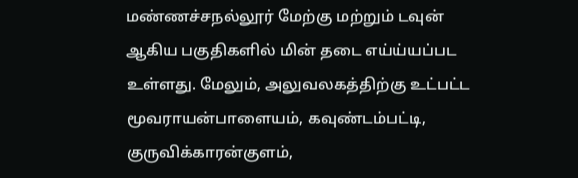மண்ணச்சநல்லூர் மேற்கு மற்றும் டவுன் ஆகிய பகுதிகளில் மின் தடை எய்ய்யப்பட உள்ளது. மேலும், அலுவலகத்திற்கு உட்பட்ட மூவராயன்பாளையம், கவுண்டம்பட்டி, குருவிக்காரன்குளம்,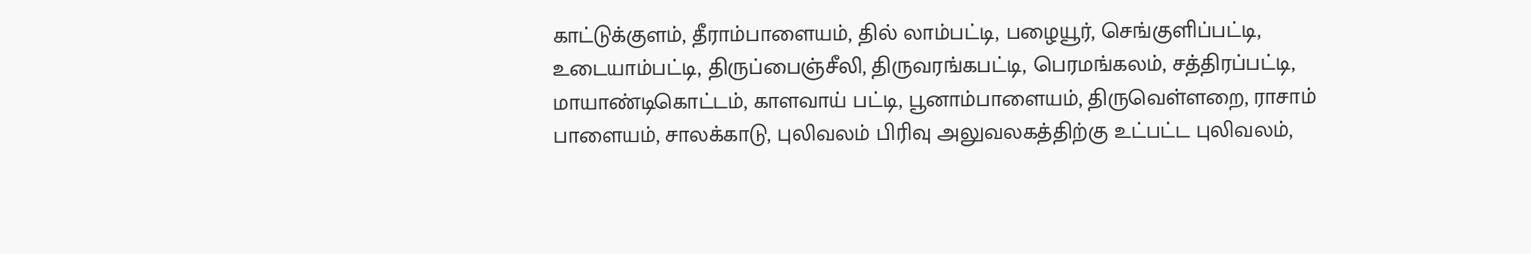காட்டுக்குளம், தீராம்பாளையம், தில் லாம்பட்டி, பழையூர், செங்குளிப்பட்டி, உடையாம்பட்டி, திருப்பைஞ்சீலி, திருவரங்கபட்டி, பெரமங்கலம், சத்திரப்பட்டி, மாயாண்டிகொட்டம், காளவாய் பட்டி, பூனாம்பாளையம், திருவெள்ளறை, ராசாம் பாளையம், சாலக்காடு, புலிவலம் பிரிவு அலுவலகத்திற்கு உட்பட்ட புலிவலம்,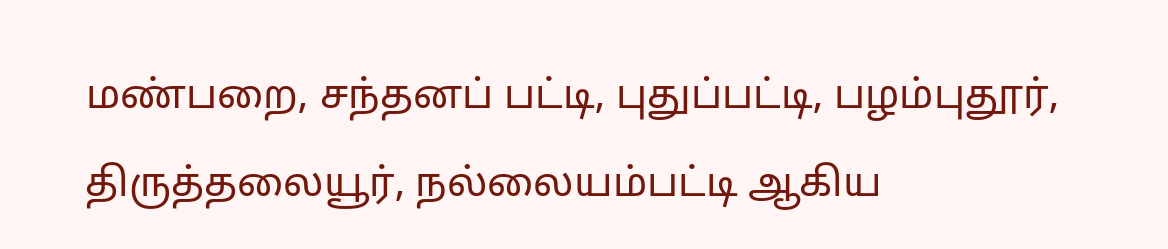மண்பறை, சந்தனப் பட்டி, புதுப்பட்டி, பழம்புதூர், திருத்தலையூர், நல்லையம்பட்டி ஆகிய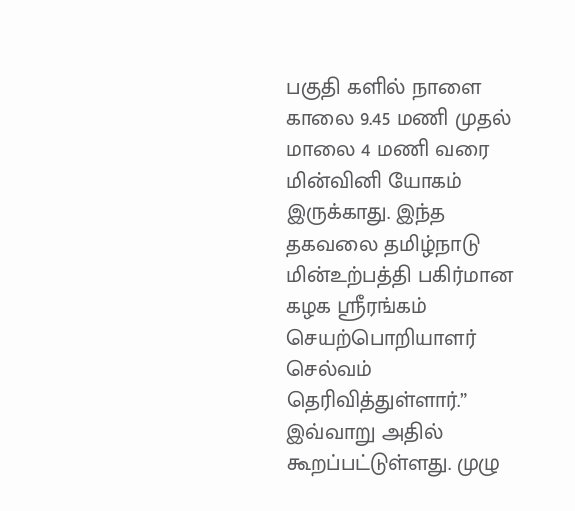பகுதி களில் நாளை காலை 9.45 மணி முதல் மாலை 4 மணி வரை மின்வினி யோகம் இருக்காது. இந்த தகவலை தமிழ்நாடு மின்உற்பத்தி பகிர்மான கழக ஸ்ரீரங்கம் செயற்பொறியாளர் செல்வம் தெரிவித்துள்ளார்.” இவ்வாறு அதில் கூறப்பட்டுள்ளது. முழு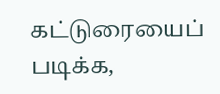கட்டுரையைப் படிக்க,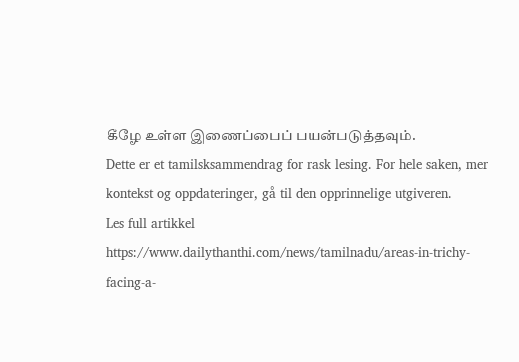கீழே உள்ள இணைப்பைப் பயன்படுத்தவும்.
Dette er et tamilsksammendrag for rask lesing. For hele saken, mer kontekst og oppdateringer, gå til den opprinnelige utgiveren.
Les full artikkel
https://www.dailythanthi.com/news/tamilnadu/areas-in-trichy-facing-a-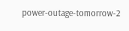power-outage-tomorrow-2